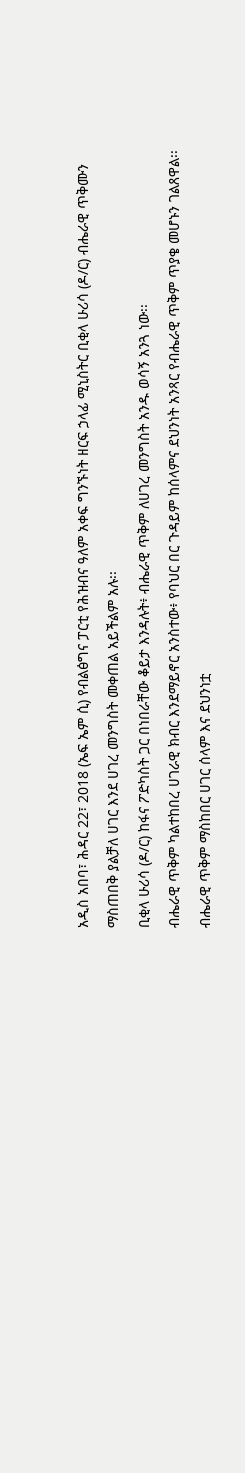አዲስ አበባ፣ ሕዳር 22፣ 2018 (ኤፍ ኤም ሲ) የብልፅግና ፓርቲ የሕዝብና ዓለም አቀፍ ግንኙነት ዘርፍ ኃላፊ ሚኒስትር ቢቂላ ሁሪሳ (ዶ/ር) ብሔራዊ ጥቅሙን ማስጠበቅ ያልቻለ ሀገር እንደ ሀገረ መንግስት መቀጠል አይችልም አሉ፡፡
ቢቂላ ሁሪሳ (ዶ/ር) ከፋና ፖድካስት ጋር በነበራቸው ቆይታ እንዳሉት፥ ብሔራዊ ጥቅም ለሀገረ መንግስት አንዱ ወሳኝ አንጓ ነው፡፡
ብሔራዊ ጥቅም ካልተከበረ ሀገራዊ ክብር እንደማይኖር አንስተው፥ የባህር በር ጉዳይም ከሰላምና ደህንነት አንጻር የብሔራዊ ጥቅም ጥያቄ መሆኑን ገልጸዋል፡፡
ብሔራዊ ጥቅም ማስከበር ሀገር ሰላም እና ደህንነቷ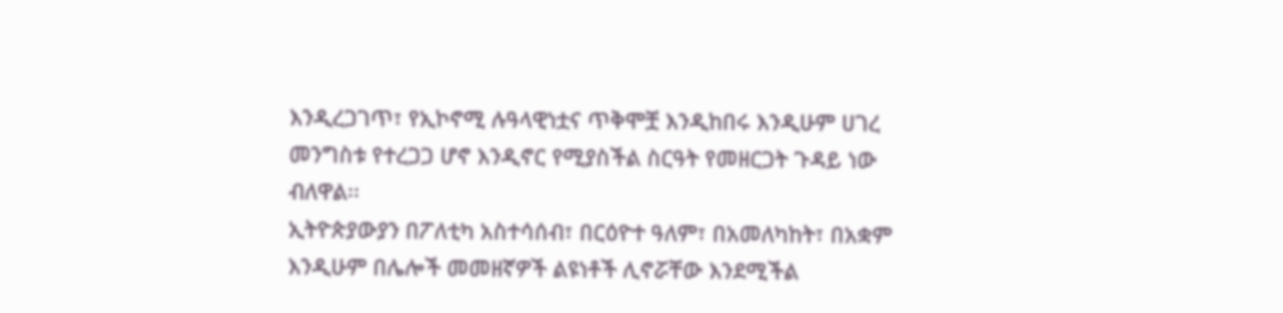እንዲረጋገጥ፣ የኢኮኖሚ ሉዓላዊነቷና ጥቅሞቿ እንዲከበሩ እንዲሁም ሀገረ መንግስቱ የተረጋጋ ሆኖ እንዲኖር የሚያስችል ስርዓት የመዘርጋት ጉዳይ ነው ብለዋል፡፡
ኢትዮጵያውያን በፖለቲካ አስተሳሰብ፣ በርዕዮተ ዓለም፣ በአመለካከት፣ በአቋም እንዲሁም በሌሎች መመዘኛዎች ልዩነቶች ሊኖሯቸው እንደሚችል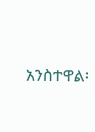አንስተዋል፡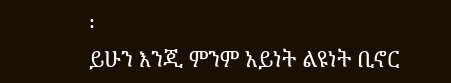፡
ይሁን እንጂ ምንም አይነት ልዩነት ቢኖር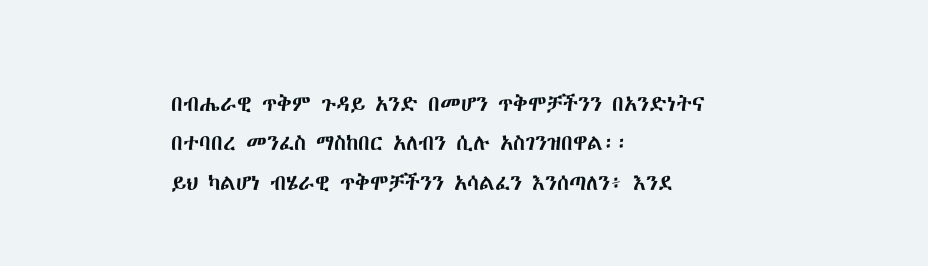በብሔራዊ ጥቅም ጉዳይ አንድ በመሆን ጥቅሞቻችንን በአንድነትና በተባበረ መንፈስ ማስከበር አለብን ሲሉ አስገንዝበዋል፡፡
ይህ ካልሆነ ብሄራዊ ጥቅሞቻችንን አሳልፈን እንሰጣለን፥ እንደ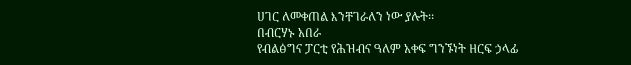ሀገር ለመቀጠል እንቸገራለን ነው ያሉት፡፡
በብርሃኑ አበራ
የብልፅግና ፓርቲ የሕዝብና ዓለም አቀፍ ግንኙነት ዘርፍ ኃላፊ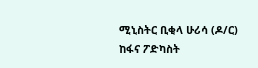ሚኒስትር ቢቂላ ሁሪሳ (ዶ/ር) ከፋና ፖድካስት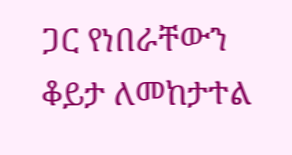ጋር የነበራቸውን ቆይታ ለመከታተል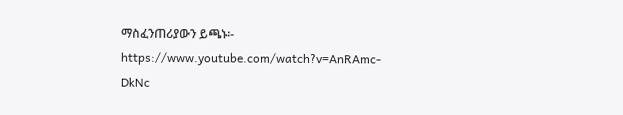ማስፈንጠሪያውን ይጫኑ፡- https://www.youtube.com/watch?v=AnRAmc-DkNc